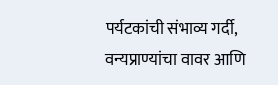पर्यटकांची संभाव्य गर्दी, वन्यप्राण्यांचा वावर आणि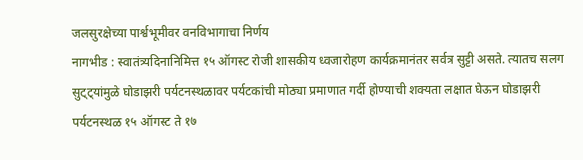जलसुरक्षेच्या पार्श्वभूमीवर वनविभागाचा निर्णय
नागभीड : स्वातंत्र्यदिनानिमित्त १५ ऑगस्ट रोजी शासकीय ध्वजारोहण कार्यक्रमानंतर सर्वत्र सुट्टी असते. त्यातच सलग सुट्ट्यांमुळे घोडाझरी पर्यटनस्थळावर पर्यटकांची मोठ्या प्रमाणात गर्दी होण्याची शक्यता लक्षात घेऊन घोडाझरी पर्यटनस्थळ १५ ऑगस्ट ते १७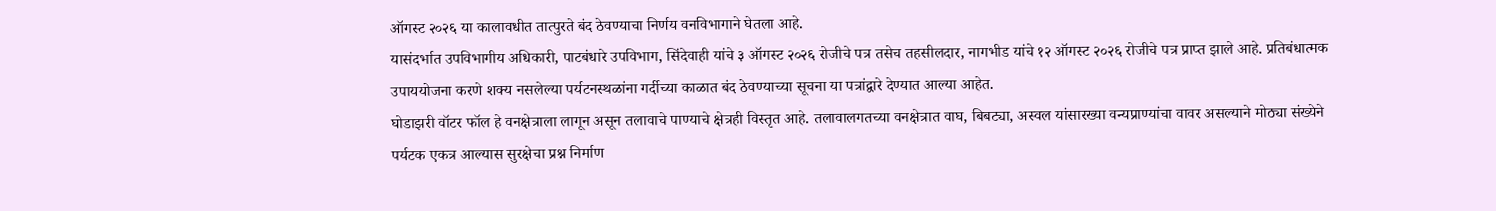ऑगस्ट २०२६ या कालावधीत तात्पुरते बंद ठेवण्याचा निर्णय वनविभागाने घेतला आहे.
यासंदर्भात उपविभागीय अधिकारी, पाटबंधारे उपविभाग, सिंदेवाही यांचे ३ ऑगस्ट २०२६ रोजीचे पत्र तसेच तहसीलदार, नागभीड यांचे १२ ऑगस्ट २०२६ रोजीचे पत्र प्राप्त झाले आहे. प्रतिबंधात्मक उपाययोजना करणे शक्य नसलेल्या पर्यटनस्थळांना गर्दीच्या काळात बंद ठेवण्याच्या सूचना या पत्रांद्वारे देण्यात आल्या आहेत.
घोडाझरी वॉटर फॉल हे वनक्षेत्राला लागून असून तलावाचे पाण्याचे क्षेत्रही विस्तृत आहे. तलावालगतच्या वनक्षेत्रात वाघ, बिबट्या, अस्वल यांसारख्या वन्यप्राण्यांचा वावर असल्याने मोठ्या संख्येने पर्यटक एकत्र आल्यास सुरक्षेचा प्रश्न निर्माण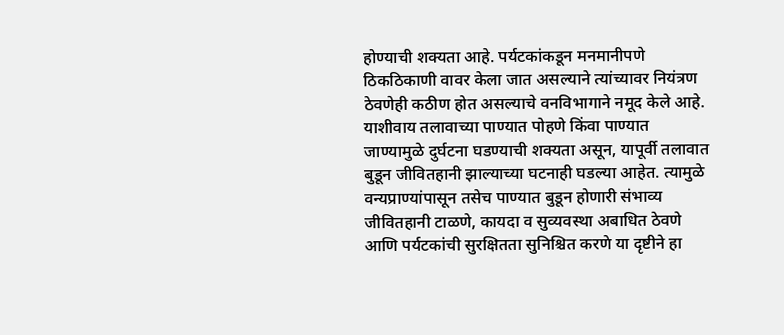होण्याची शक्यता आहे. पर्यटकांकडून मनमानीपणे ठिकठिकाणी वावर केला जात असल्याने त्यांच्यावर नियंत्रण ठेवणेही कठीण होत असल्याचे वनविभागाने नमूद केले आहे.
याशीवाय तलावाच्या पाण्यात पोहणे किंवा पाण्यात जाण्यामुळे दुर्घटना घडण्याची शक्यता असून, यापूर्वी तलावात बुडून जीवितहानी झाल्याच्या घटनाही घडल्या आहेत. त्यामुळे वन्यप्राण्यांपासून तसेच पाण्यात बुडून होणारी संभाव्य जीवितहानी टाळणे, कायदा व सुव्यवस्था अबाधित ठेवणे आणि पर्यटकांची सुरक्षितता सुनिश्चित करणे या दृष्टीने हा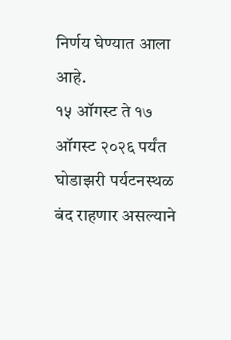निर्णय घेण्यात आला आहे.
१५ ऑगस्ट ते १७ ऑगस्ट २०२६ पर्यंत घोडाझरी पर्यटनस्थळ बंद राहणार असल्याने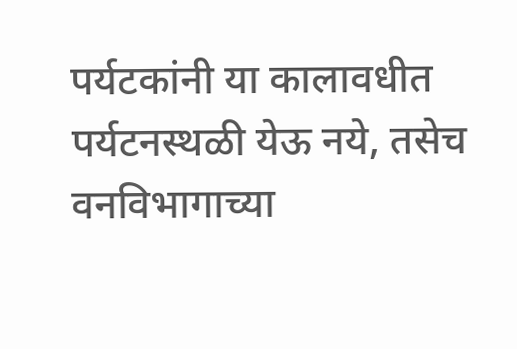पर्यटकांनी या कालावधीत पर्यटनस्थळी येऊ नये, तसेच वनविभागाच्या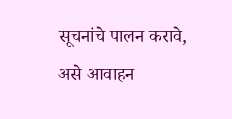सूचनांचे पालन करावे, असे आवाहन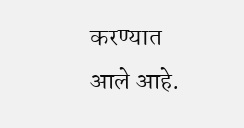करण्यात आले आहे.